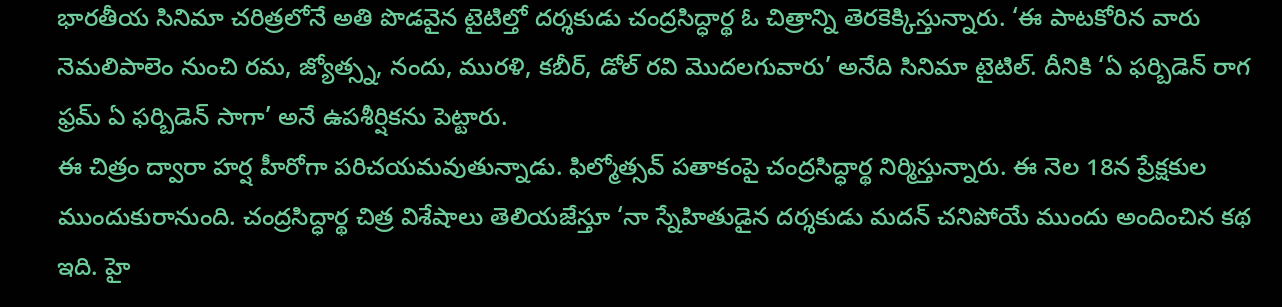భారతీయ సినిమా చరిత్రలోనే అతి పొడవైన టైటిల్తో దర్శకుడు చంద్రసిద్ధార్థ ఓ చిత్రాన్ని తెరకెక్కిస్తున్నారు. ‘ఈ పాటకోరిన వారు నెమలిపాలెం నుంచి రమ, జ్యోత్స్న, నందు, మురళి, కబీర్, డోల్ రవి మొదలగువారు’ అనేది సినిమా టైటిల్. దీనికి ‘ఏ ఫర్బిడెన్ రాగ ఫ్రమ్ ఏ ఫర్బిడెన్ సాగా’ అనే ఉపశీర్షికను పెట్టారు.
ఈ చిత్రం ద్వారా హర్ష హీరోగా పరిచయమవుతున్నాడు. ఫిల్మోత్సవ్ పతాకంపై చంద్రసిద్ధార్థ నిర్మిస్తున్నారు. ఈ నెల 18న ప్రేక్షకుల ముందుకురానుంది. చంద్రసిద్ధార్థ చిత్ర విశేషాలు తెలియజేస్తూ ‘నా స్నేహితుడైన దర్శకుడు మదన్ చనిపోయే ముందు అందించిన కథ ఇది. హై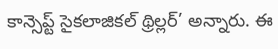కాన్సెప్ట్ సైకలాజికల్ థ్రిల్లర్’ అన్నారు. ఈ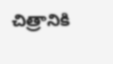చిత్రానికి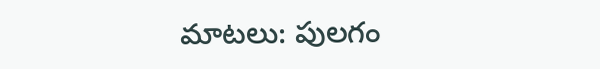మాటలు: పులగం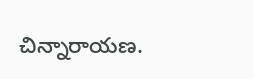చిన్నారాయణ.